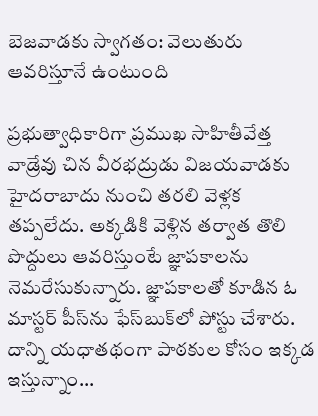బెజవాడకు స్వాగతం: వెలుతురు ఆవరిస్తూనే ఉంటుంది

ప్రభుత్వాధికారిగా ప్రముఖ సాహితీవేత్త వాడ్రేవు చిన వీరభద్రుడు విజయవాడకు హైదరాబాదు నుంచి తరలి వెళ్లక తప్పలేదు. అక్కడికి వెళ్లిన తర్వాత తొలి పొద్దులు ఆవరిస్తుంటే జ్ఞాపకాలను నెమరేసుకున్నారు. జ్ఞాపకాలతో కూడిన ఓ మాస్టర్ పీస్‌ను ఫేస్‌బుక్‌లో పోస్టు చేశారు. దాన్ని యధాతథంగా పాఠకుల కోసం ఇక్కడ ఇస్తున్నాం...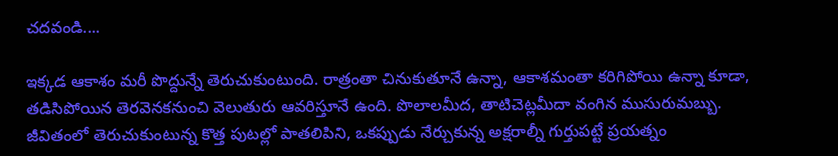చదవండి....

ఇక్కడ ఆకాశం మరీ పొద్దున్నే తెరుచుకుంటుంది. రాత్రంతా చినుకుతూనే ఉన్నా, ఆకాశమంతా కరిగిపోయి ఉన్నా కూడా, తడిసిపోయిన తెరవెనకనుంచి వెలుతురు ఆవరిస్తూనే ఉంది. పొలాలమీద, తాటిచెట్లమీదా వంగిన ముసురుమబ్బు. జీవితంలో తెరుచుకుంటున్న కొత్త పుటల్లో పాతలిపిని, ఒకప్పుడు నేర్చుకున్న అక్షరాల్నీ గుర్తుపట్టే ప్రయత్నం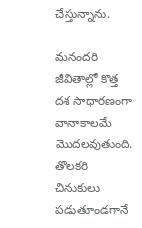చేస్తున్నాను.

మనందరి జీవితాల్లో కొత్త దశ సాధారణంగా వానాకాలమే మొదలవుతుంది. తొలకరి చినుకులు పడుతూండగానే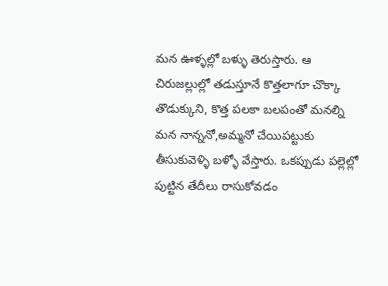మన ఊళ్ళల్లో బళ్ళు తెరుస్తారు. ఆ చిరుజల్లుల్లో తడుస్తూనే కొత్తలాగూ చొక్కా తొడుక్కుని, కొత్త పలకా బలపంతో మనల్ని మన నాన్ననో,అమ్మనో చేయిపట్టుకు తీసుకువెళ్ళి బళ్ళో వేస్తారు. ఒకప్పుడు పల్లెల్లో పుట్టిన తేదీలు రాసుకోవడం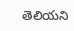తెలియని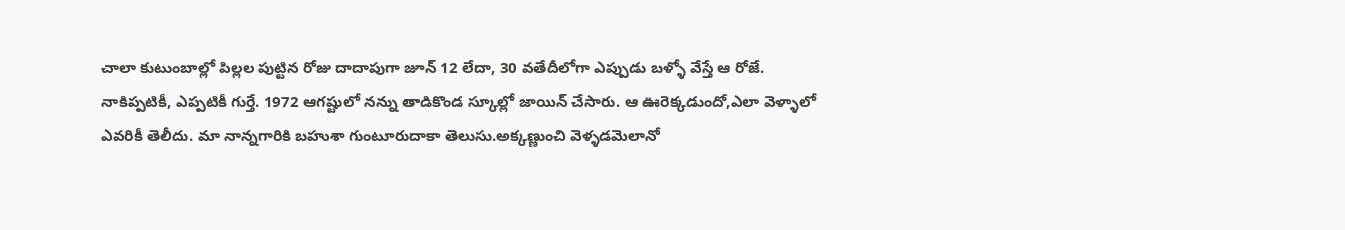చాలా కుటుంబాల్లో పిల్లల పుట్టిన రోజు దాదాపుగా జూన్ 12 లేదా, 30 వతేదీలోగా ఎప్పుడు బళ్ళో వేస్తే ఆ రోజే.
నాకిప్పటికీ, ఎప్పటికీ గుర్తే. 1972 ఆగష్టులో నన్ను తాడికొండ స్కూల్లో జాయిన్ చేసారు. ఆ ఊరెక్కడుందో,ఎలా వెళ్ళాలో ఎవరికీ తెలీదు. మా నాన్నగారికి బహుశా గుంటూరుదాకా తెలుసు.అక్కణ్ణుంచి వెళ్ళడమెలానో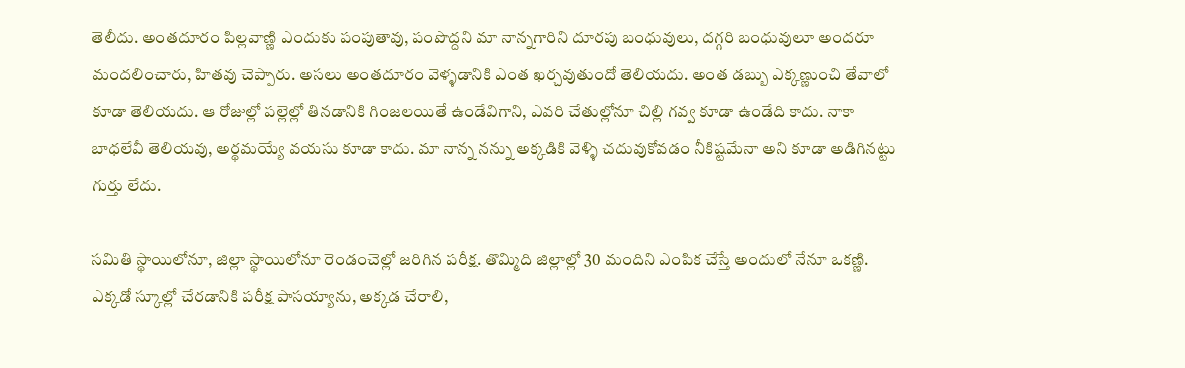తెలీదు. అంతదూరం పిల్లవాణ్ణి ఎందుకు పంపుతావు, పంపొద్దని మా నాన్నగారిని దూరపు బంధువులు, దగ్గరి బంధువులూ అందరూ మందలించారు, హితవు చెప్పారు. అసలు అంతదూరం వెళ్ళడానికి ఎంత ఖర్చవుతుందో తెలియదు. అంత డబ్బు ఎక్కణ్ణుంచి తేవాలో కూడా తెలియదు. ఆ రోజుల్లో పల్లెల్లో తినడానికి గింజలయితే ఉండేవిగాని, ఎవరి చేతుల్లోనూ చిల్లి గవ్వ కూడా ఉండేది కాదు. నాకా బాధలేవీ తెలియవు, అర్థమయ్యే వయసు కూడా కాదు. మా నాన్న నన్ను అక్కడికి వెళ్ళి చదువుకోవడం నీకిష్టమేనా అని కూడా అడిగినట్టు గుర్తు లేదు.

సమితి స్థాయిలోనూ, జిల్లా స్థాయిలోనూ రెండంచెల్లో జరిగిన పరీక్ష. తొమ్మిది జిల్లాల్లో 30 మందిని ఎంపిక చేస్తే అందులో నేనూ ఒకణ్ణి. ఎక్కడో స్కూల్లో చేరడానికి పరీక్ష పాసయ్యాను, అక్కడ చేరాలి,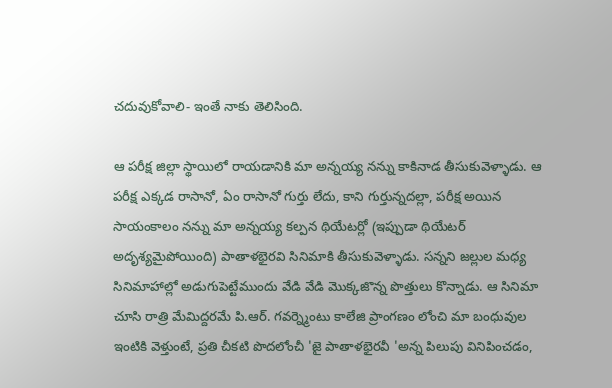చదువుకోవాలి- ఇంతే నాకు తెలిసింది.

ఆ పరీక్ష జిల్లా స్థాయిలో రాయడానికి మా అన్నయ్య నన్ను కాకినాడ తీసుకువెళ్ళాడు. ఆ పరీక్ష ఎక్కడ రాసానో, ఏం రాసానో గుర్తు లేదు, కాని గుర్తున్నదల్లా, పరీక్ష అయిన సాయంకాలం నన్ను మా అన్నయ్య కల్పన థియేటర్లో (ఇప్పుడా థియేటర్ అదృశ్యమైపోయింది) పాతాళభైరవి సినిమాకి తీసుకువెళ్ళాడు. సన్నని జల్లుల మధ్య సినిమాహాల్లో అడుగుపెట్టేముందు వేడి వేడి మొక్కజొన్న పొత్తులు కొన్నాడు. ఆ సినిమా చూసి రాత్రి మేమిద్దరమే పి.ఆర్. గవర్న్మెంటు కాలేజి ప్రాంగణం లోంచి మా బంధువుల ఇంటికి వెళ్తుంటే, ప్రతి చీకటి పొదలోంచీ 'జై పాతాళభైరవీ 'అన్న పిలుపు వినిపించడం,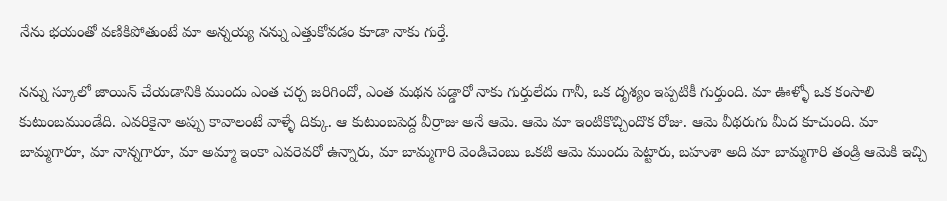నేను భయంతో వణికిపోతుంటే మా అన్నయ్య నన్ను ఎత్తుకోవడం కూడా నాకు గుర్తే.

నన్ను స్కూలో జాయిన్ చేయడానికి ముందు ఎంత చర్చ జరిగిందో, ఎంత మథన పడ్డారో నాకు గుర్తులేదు గానీ, ఒక దృశ్యం ఇప్పటికీ గుర్తుంది. మా ఊళ్ళో ఒక కంసాలి కుటుంబముండేది. ఎవరికైనా అప్పు కావాలంటే వాళ్ళే దిక్కు. ఆ కుటుంబపెద్ద వీర్రాజు అనే ఆమె. ఆమె మా ఇంటికొచ్చిందొక రోజు. ఆమె వీథరుగు మీద కూచుంది. మా బామ్మగారూ, మా నాన్నగారూ, మా అమ్మా ఇంకా ఎవరెవరో ఉన్నారు, మా బామ్మగారి వెండిచెంబు ఒకటి ఆమె ముందు పెట్టారు, బహుశా అది మా బామ్మగారి తండ్రి ఆమెకి ఇచ్చి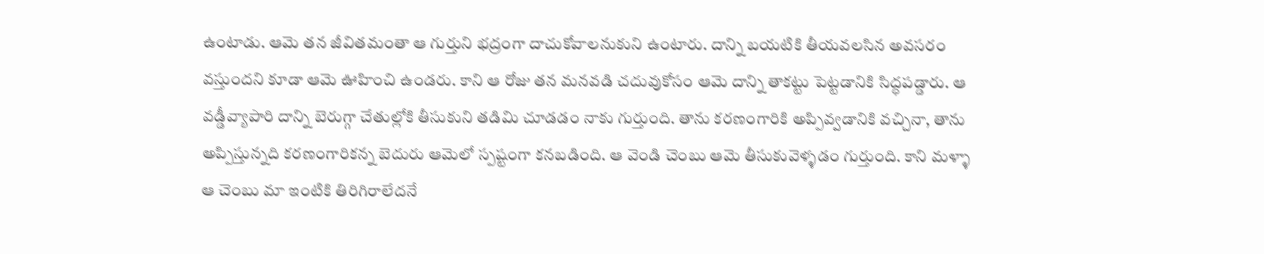ఉంటాడు. ఆమె తన జీవితమంతా ఆ గుర్తుని భద్రంగా దాచుకోవాలనుకుని ఉంటారు. దాన్ని బయటికి తీయవలసిన అవసరం వస్తుందని కూడా ఆమె ఊహించి ఉండరు. కాని ఆ రోజు తన మనవడి చదువుకోసం ఆమె దాన్ని తాకట్టు పెట్టడానికి సిద్ధపడ్డారు. ఆ వడ్డీవ్యాపారి దాన్ని బెరుగ్గా చేతుల్లోకి తీసుకుని తడిమి చూడడం నాకు గుర్తుంది. తాను కరణంగారికి అప్పివ్వడానికి వచ్చినా, తాను అప్పిస్తున్నది కరణంగారికన్న బెదురు ఆమెలో స్పష్టంగా కనబడింది. ఆ వెండి చెంబు ఆమె తీసుకువెళ్ళడం గుర్తుంది. కాని మళ్ళా ఆ చెంబు మా ఇంటికి తిరిగిరాలేదనే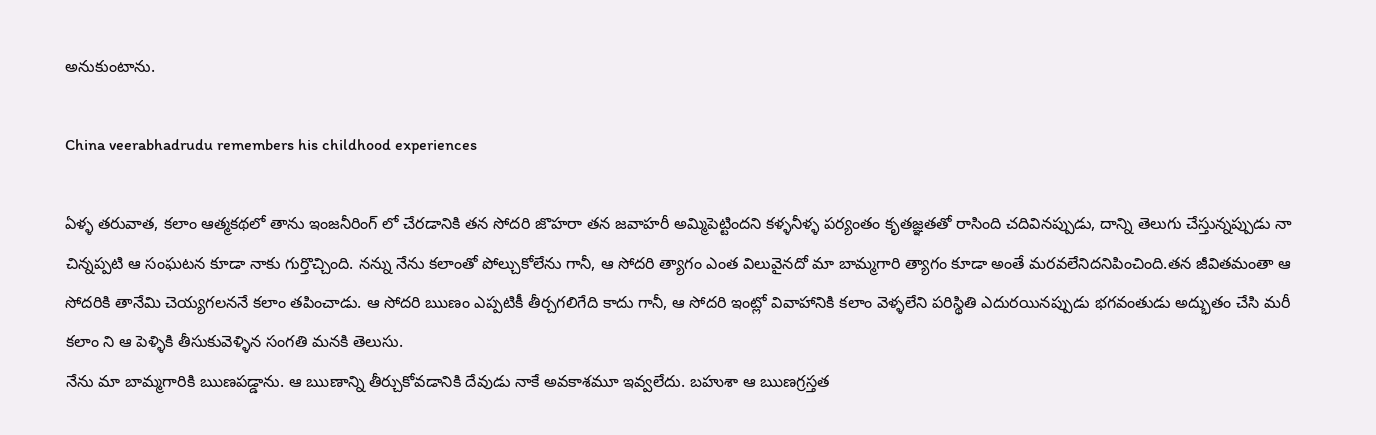అనుకుంటాను.

China veerabhadrudu remembers his childhood experiences

ఏళ్ళ తరువాత, కలాం ఆత్మకథలో తాను ఇంజనీరింగ్ లో చేరడానికి తన సోదరి జొహరా తన జవాహరీ అమ్మిపెట్టిందని కళ్ళనీళ్ళ పర్యంతం కృతజ్ఞతతో రాసింది చదివినప్పుడు, దాన్ని తెలుగు చేస్తున్నప్పుడు నా చిన్నప్పటి ఆ సంఘటన కూడా నాకు గుర్తొచ్చింది. నన్ను నేను కలాంతో పోల్చుకోలేను గానీ, ఆ సోదరి త్యాగం ఎంత విలువైనదో మా బామ్మగారి త్యాగం కూడా అంతే మరవలేనిదనిపించింది.తన జీవితమంతా ఆ సోదరికి తానేమి చెయ్యగలననే కలాం తపించాడు. ఆ సోదరి ఋణం ఎప్పటికీ తీర్చగలిగేది కాదు గానీ, ఆ సోదరి ఇంట్లో వివాహానికి కలాం వెళ్ళలేని పరిస్థితి ఎదురయినప్పుడు భగవంతుడు అద్భుతం చేసి మరీ కలాం ని ఆ పెళ్ళికి తీసుకువెళ్ళిన సంగతి మనకి తెలుసు.
నేను మా బామ్మగారికి ఋణపడ్డాను. ఆ ఋణాన్ని తీర్చుకోవడానికి దేవుడు నాకే అవకాశమూ ఇవ్వలేదు. బహుశా ఆ ఋణగ్రస్తత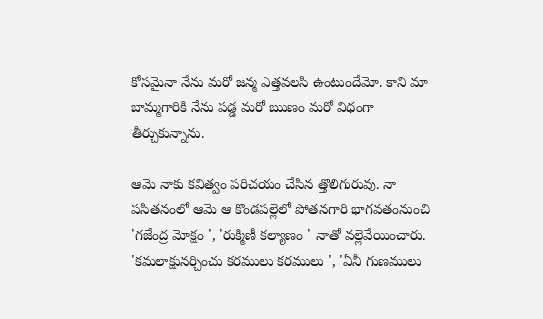కోసమైనా నేను మరో జన్మ ఎత్తవలసి ఉంటుందేమో. కాని మా బామ్మగారికి నేను పడ్డ మరో ఋణం మరో విధంగా తీర్చుకున్నాను.

ఆమె నాకు కవిత్వం పరిచయం చేసిన త్తొలిగురువు. నా పసితనంలో ఆమె ఆ కొండపల్లెలో పోతనగారి భాగవతంనుంచి 'గజేంద్ర మోక్షం ', 'రుక్మిణీ కల్యాణం ' నాతో వల్లెవేయించారు. 'కమలాక్షునర్చించు కరములు కరములు ', 'ఏనీ గుణములు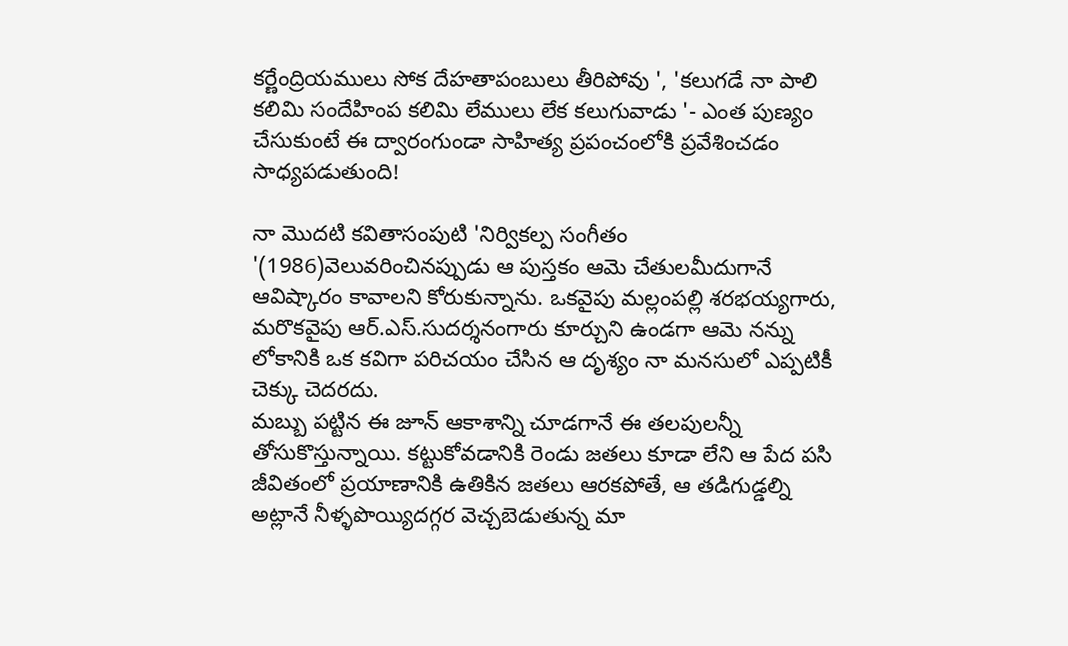కర్ణేంద్రియములు సోక దేహతాపంబులు తీరిపోవు ', 'కలుగడే నా పాలి కలిమి సందేహింప కలిమి లేములు లేక కలుగువాడు '- ఎంత పుణ్యం చేసుకుంటే ఈ ద్వారంగుండా సాహిత్య ప్రపంచంలోకి ప్రవేశించడం సాధ్యపడుతుంది!

నా మొదటి కవితాసంపుటి 'నిర్వికల్ప సంగీతం '(1986)వెలువరించినప్పుడు ఆ పుస్తకం ఆమె చేతులమీదుగానే ఆవిష్కారం కావాలని కోరుకున్నాను. ఒకవైపు మల్లంపల్లి శరభయ్యగారు, మరొకవైపు ఆర్.ఎస్.సుదర్శనంగారు కూర్చుని ఉండగా ఆమె నన్ను లోకానికి ఒక కవిగా పరిచయం చేసిన ఆ దృశ్యం నా మనసులో ఎప్పటికీ చెక్కు చెదరదు.
మబ్బు పట్టిన ఈ జూన్ ఆకాశాన్ని చూడగానే ఈ తలపులన్నీ తోసుకొస్తున్నాయి. కట్టుకోవడానికి రెండు జతలు కూడా లేని ఆ పేద పసి జీవితంలో ప్రయాణానికి ఉతికిన జతలు ఆరకపోతే, ఆ తడిగుడ్డల్ని అట్లానే నీళ్ళపొయ్యిదగ్గర వెచ్చబెడుతున్న మా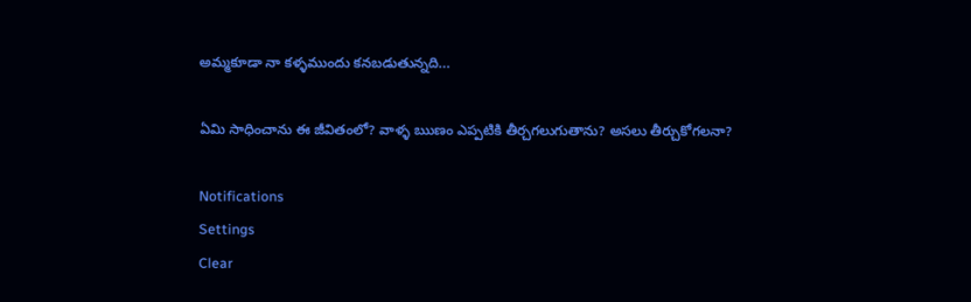అమ్మకూడా నా కళ్ళముందు కనబడుతున్నది...

ఏమి సాధించాను ఈ జీవితంలో? వాళ్ళ ఋణం ఎప్పటికి తీర్చగలుగుతాను? అసలు తీర్చుకోగలనా?

Notifications
Settings
Clear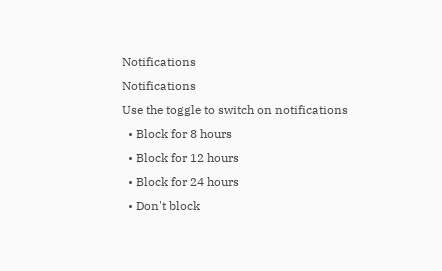Notifications
Notifications
Use the toggle to switch on notifications
  • Block for 8 hours
  • Block for 12 hours
  • Block for 24 hours
  • Don't block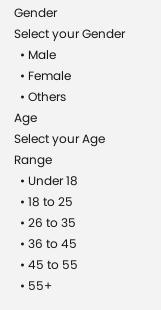Gender
Select your Gender
  • Male
  • Female
  • Others
Age
Select your Age Range
  • Under 18
  • 18 to 25
  • 26 to 35
  • 36 to 45
  • 45 to 55
  • 55+